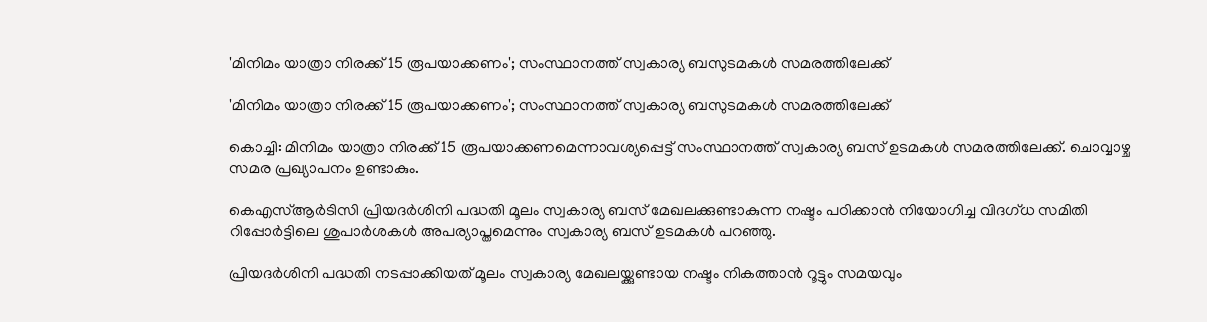'മിനിമം യാത്രാ നിരക്ക് 15 രൂപയാക്കണം'; സംസ്ഥാനത്ത് സ്വകാര്യ ബസുടമകള്‍ സമരത്തിലേക്ക്

'മിനിമം യാത്രാ നിരക്ക് 15 രൂപയാക്കണം'; സംസ്ഥാനത്ത് സ്വകാര്യ ബസുടമകള്‍ സമരത്തിലേക്ക്

കൊച്ചി: മിനിമം യാത്രാ നിരക്ക് 15 രൂപയാക്കണമെന്നാവശ്യപ്പെട്ട് സംസ്ഥാനത്ത് സ്വകാര്യ ബസ് ഉടമകള്‍ സമരത്തിലേക്ക്. ചൊവ്വാഴ്ച സമര പ്രഖ്യാപനം ഉണ്ടാകും.

കെഎസ്ആര്‍ടിസി പ്രിയദര്‍ശിനി പദ്ധതി മൂലം സ്വകാര്യ ബസ് മേഖലക്കുണ്ടാകുന്ന നഷ്ടം പഠിക്കാന്‍ നിയോഗിച്ച വിദഗ്ധ സമിതി റിപ്പോര്‍ട്ടിലെ ശുപാര്‍ശകള്‍ അപര്യാപ്തമെന്നും സ്വകാര്യ ബസ് ഉടമകള്‍ പറഞ്ഞു.

പ്രിയദര്‍ശിനി പദ്ധതി നടപ്പാക്കിയത് മൂലം സ്വകാര്യ മേഖലയ്ക്കുണ്ടായ നഷ്ടം നികത്താന്‍ റൂട്ടും സമയവും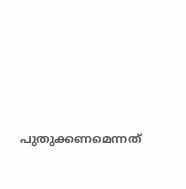പുതുക്കണമെന്നത്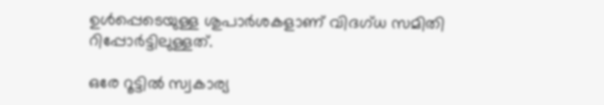ഉള്‍പ്പെടെയുള്ള ശുപാര്‍ശകളാണ് വിദഗ്ധ സമിതി റിപ്പോര്‍ട്ടിലുള്ളത്.

ഒരേ റൂട്ടില്‍ സ്വകാര്യ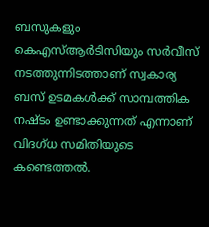ബസുകളും കെഎസ്ആര്‍ടിസിയും സര്‍വീസ് നടത്തുന്നിടത്താണ് സ്വകാര്യ ബസ് ഉടമകള്‍ക്ക് സാമ്പത്തിക നഷ്ടം ഉണ്ടാക്കുന്നത് എന്നാണ് വിദഗ്ധ സമിതിയുടെ കണ്ടെത്തല്‍.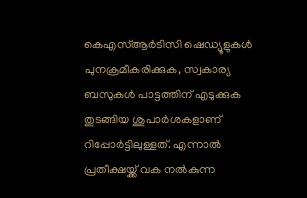കെഎസ്ആര്‍ടിസി ഷെഡ്യൂളുകള്‍ പുനക്രമീകരിക്കുക, സ്വകാര്യ ബസുകള്‍ പാട്ടത്തിന് എടുക്കുക തുടങ്ങിയ ശുപാര്‍ശകളാണ് റിപ്പോര്‍ട്ടിലുള്ളത്. എന്നാല്‍ പ്രതീക്ഷയ്ക്ക് വക നല്‍കുന്ന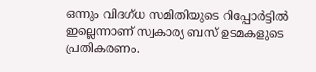ഒന്നും വിദഗ്ധ സമിതിയുടെ റിപ്പോര്‍ട്ടില്‍ ഇല്ലെന്നാണ് സ്വകാര്യ ബസ് ഉടമകളുടെ പ്രതികരണം.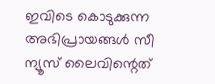ഇവിടെ കൊടുക്കുന്ന അഭിപ്രായങ്ങള്‍ സീ ന്യൂസ് ലൈവിന്റെത്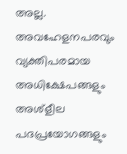അല്ല. അവഹേളനപരവും വ്യക്തിപരമായ അധിക്ഷേപങ്ങളും അശ്‌ളീല പദപ്രയോഗങ്ങളും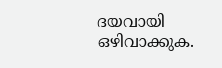ദയവായി ഒഴിവാക്കുക.